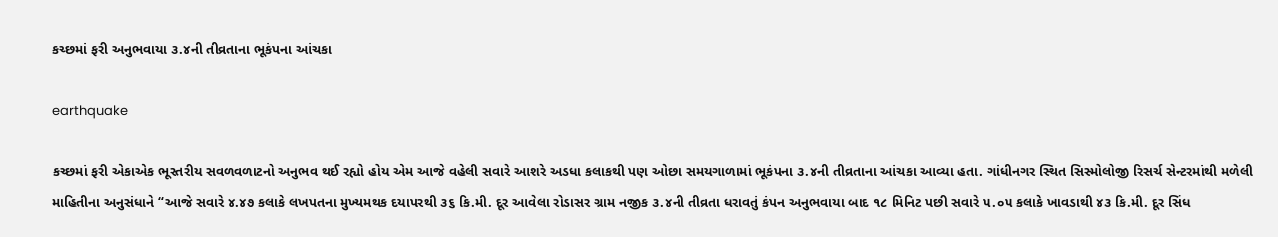કચ્છમાં ફરી અનુભવાયા ૩.૪ની તીવ્રતાના ભૂકંપના આંચકા

earthquake

કચ્છમાં ફરી એકાએક ભૂસ્તરીય સવળવળાટનો અનુભવ થઈ રહ્યો હોય એમ આજે વહેલી સવારે આશરે અડધા કલાકથી પણ ઓછા સમયગાળામાં ભૂકંપના ૩.૪ની તીવ્રતાના આંચકા આવ્યા હતા. ગાંધીનગર સ્થિત સિસ્મોલોજી રિસર્ચ સેન્ટરમાંથી મળેલી માહિતીના અનુસંધાને “આજે સવારે ૪.૪૭ કલાકે લખપતના મુખ્યમથક દયાપરથી ૩૬ કિ.મી. દૂર આવેલા રોડાસર ગ્રામ નજીક ૩.૪ની તીવ્રતા ધરાવતું કંપન અનુભવાયા બાદ ૧૮ મિનિટ પછી સવારે ૫.૦૫ કલાકે ખાવડાથી ૪૩ કિ.મી. દૂર સિંધ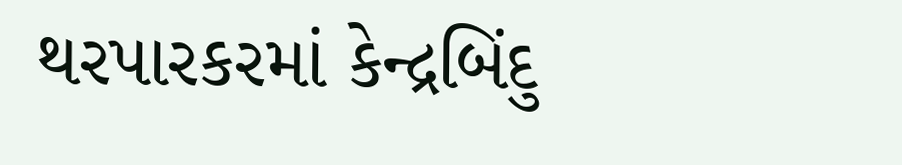થરપારકરમાં કેન્દ્રબિંદુ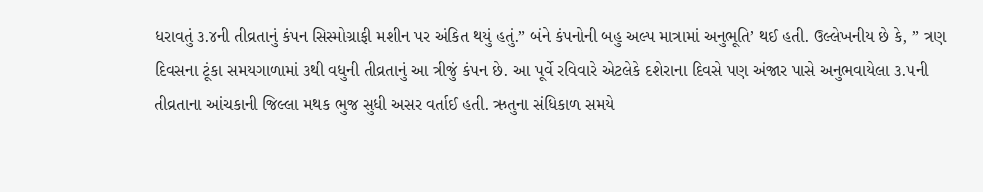ધરાવતું ૩.૪ની તીવ્રતાનું કંપન સિસ્મોગ્રાફી મશીન પર અંકિત થયું હતું.” બંને કંપનોની બહુ અલ્પ માત્રામાં અનુભૂતિ’ થઈ હતી. ઉલ્લેખનીય છે કે, ” ત્રણ દિવસના ટૂંકા સમયગાળામાં ૩થી વધુની તીવ્રતાનું આ ત્રીજું કંપન છે. આ પૂર્વે રવિવારે એટલેકે દશેરાના દિવસે પણ અંજાર પાસે અનુભવાયેલા ૩.૫ની તીવ્રતાના આંચકાની જિલ્લા મથક ભુજ સુધી અસર વર્તાઈ હતી. ઋતુના સંધિકાળ સમયે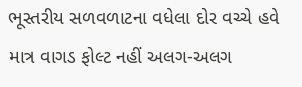ભૂસ્તરીય સળવળાટના વધેલા દોર વચ્ચે હવે માત્ર વાગડ ફોલ્ટ નહીં અલગ-અલગ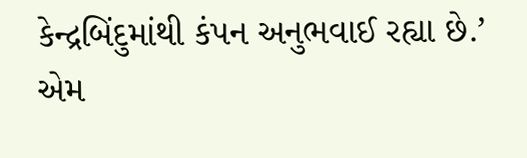કેન્દ્રબિંદુમાંથી કંપન અનુભવાઈ રહ્યા છે.’ એમ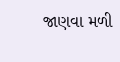જાણવા મળી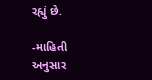રહ્યું છે.

-માહિતી અનુસાર